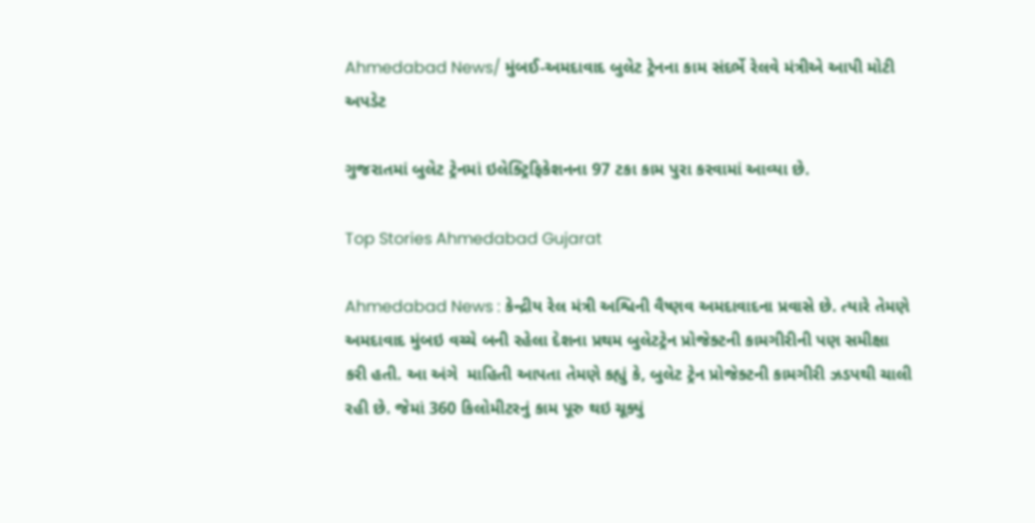Ahmedabad News/ મુંબઈ-અમદાવાદ બુલેટ ટ્રેનના કામ સંદર્ભે રેલવે મંત્રીએ આપી મોટી અપડેટ

ગુજરાતમાં બુલેટ ટ્રેનમાં ઇલેક્ટ્રિફિકેશનના 97 ટકા કામ પુરા કરવામાં આવ્યા છે.

Top Stories Ahmedabad Gujarat

Ahmedabad News : કેન્દ્રીય રેલ મંત્રી અશ્વિની વૈષ્ણવ અમદાવાદના પ્રવાસે છે. ત્યારે તેમણે અમદાવાદ મુંબઇ વચ્ચે બની રહેલા દેશના પ્રથમ બુલેટટ્રેન પ્રોજેક્ટની કામગીરીની પણ સમીક્ષા કરી હતી. આ અંગે  માહિતી આપતા તેમણે કહ્યું કે, બુલેટ ટ્રેન પ્રોજેક્ટની કામગીરી ઝડપથી ચાલી રહી છે. જેમાં 360 કિલોમીટરનું કામ પૂરુ થઇ ચૂક્યું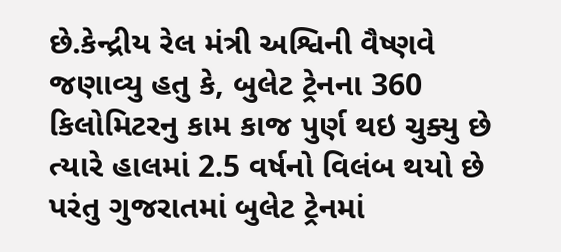છે.કેન્દ્રીય રેલ મંત્રી અશ્વિની વૈષ્ણવે જણાવ્યુ હતુ કે, બુલેટ ટ્રેનના 360 કિલોમિટરનુ કામ કાજ પુર્ણ થઇ ચુક્યુ છે ત્યારે હાલમાં 2.5 વર્ષનો વિલંબ થયો છે પરંતુ ગુજરાતમાં બુલેટ ટ્રેનમાં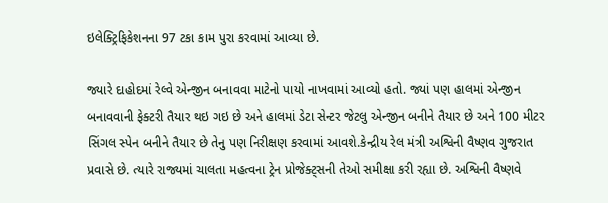ઇલેક્ટ્રિફિકેશનના 97 ટકા કામ પુરા કરવામાં આવ્યા છે.

જ્યારે દાહોદમાં રેલ્વે એન્જીન બનાવવા માટેનો પાયો નાખવામાં આવ્યો હતો. જ્યાં પણ હાલમાં એન્જીન બનાવવાની ફેક્ટરી તૈયાર થઇ ગઇ છે અને હાલમાં ડેટા સેન્ટર જેટલુ એન્જીન બનીને તૈયાર છે અને 100 મીટર સિંગલ સ્પેન બનીને તૈયાર છે તેનુ પણ નિરીક્ષણ કરવામાં આવશે.કેન્દ્રીય રેલ મંત્રી અશ્વિની વૈષ્ણવ ગુજરાત પ્રવાસે છે. ત્યારે રાજ્યમાં ચાલતા મહત્વના ટ્રેન પ્રોજેક્ટ્સની તેઓ સમીક્ષા કરી રહ્યા છે. અશ્વિની વૈષ્ણવે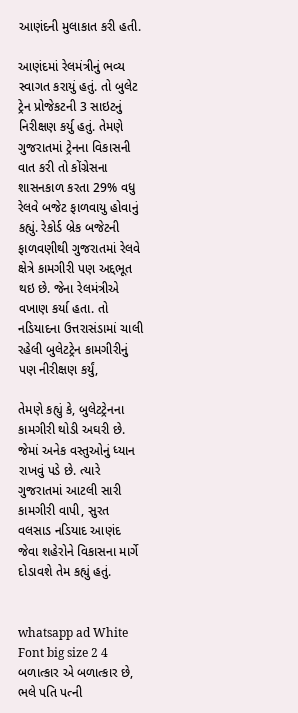આણંદની મુલાકાત કરી હતી.

આણંદમાં રેલમંત્રીનું ભવ્ય સ્વાગત કરાયું હતું. તો બુલેટ ટ્રેન પ્રોજેકટની 3 સાઇટનું નિરીક્ષણ કર્યુ હતું. તેમણે ગુજરાતમાં ટ્રેનના વિકાસની વાત કરી તો કોંગ્રેસના શાસનકાળ કરતા 29% વધુ રેલવે બજેટ ફાળવાયુ હોવાનું કહ્યું. રેકોર્ડ બ્રેક બજેટની ફાળવણીથી ગુજરાતમાં રેલવે ક્ષેત્રે કામગીરી પણ અદ્દભૂત થઇ છે. જેના રેલમંત્રીએ વખાણ કર્યા હતા. તો નડિયાદના ઉત્તરાસંડામાં ચાલી રહેલી બુલેટટ્રેન કામગીરીનું પણ નીરીક્ષણ કર્યું,

તેમણે કહ્યું કે, બુલેટટ્રેનના કામગીરી થોડી અઘરી છે. જેમાં અનેક વસ્તુઓનું ધ્યાન રાખવું પડે છે. ત્યારે ગુજરાતમાં આટલી સારી કામગીરી વાપી, સુરત વલસાડ નડિયાદ આણંદ જેવા શહેરોને વિકાસના માર્ગે દોડાવશે તેમ કહ્યું હતું.


whatsapp ad White Font big size 2 4 બળાત્કાર એ બળાત્કાર છે, ભલે પતિ પત્ની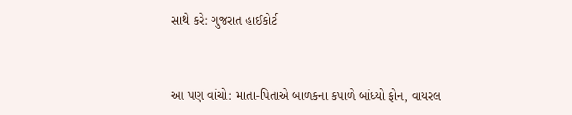સાથે કરે: ગુજરાત હાઈકોર્ટ


આ પણ વાંચો: માતા-પિતાએ બાળકના કપાળે બાંધ્યો ફોન, વાયરલ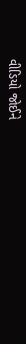વીડિયો જોઈને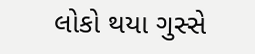લોકો થયા ગુસ્સે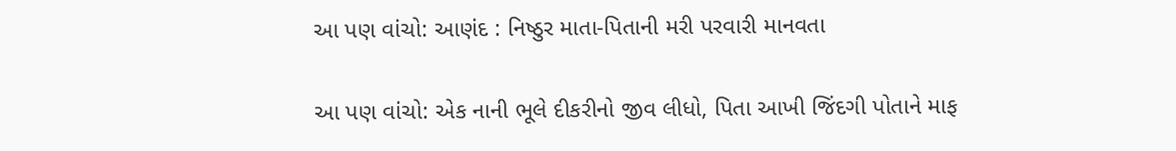આ પણ વાંચો: આણંદ : નિષ્ઠુર માતા-પિતાની મરી પરવારી માનવતા

આ પણ વાંચો: એક નાની ભૂલે દીકરીનો જીવ લીધો, પિતા આખી જિંદગી પોતાને માફ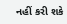નહીં કરી શકે